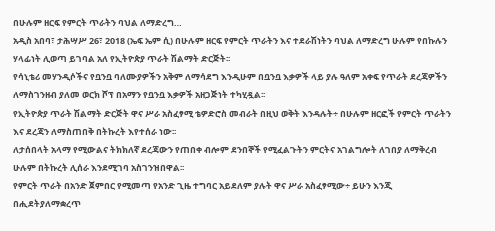በሁሉም ዘርፍ የምርት ጥራትን ባህል ለማድረግ…
አዲስ አበባ፣ ታሕሣሥ 26፣ 2018 (ኤፍ ኤም ሲ) በሁሉም ዘርፍ የምርት ጥራትን እና ተደራሽነትን ባህል ለማድረግ ሁሉም የበኩሉን ሃላፊነት ሊወጣ ይገባል አለ የኢትዮጵያ ጥራት ሽልማት ድርጅት፡፡
የሳኒቴሪ መሃንዲሶችና የቧንቧ ባለሙያዎችን አቅም ለማሳደግ እንዲሁም በቧንቧ እቃዎች ላይ ያሉ ዓለም አቀፍ የጥራት ደረጃዎችን ለማስገንዘብ ያለመ ወርክ ሾፕ በአማን የቧንቧ እቃዎች አዘጋጅነት ተካሂዷል፡፡
የኢትዮጵያ ጥራት ሽልማት ድርጅት ዋና ሥራ አስፈፃሚ ቴዎድሮስ መብራት በዚህ ወቅት እንዳሉት÷ በሁሉም ዘርፎች የምርት ጥራትን እና ደረጃን ለማስጠበቅ በትኩረት እየተሰራ ነው፡፡
ለታሰበላት አላማ የሚውልና ትክክለኛ ደረጃውን የጠበቀ ብሎም ደንበኞች የሚፈልጉትን ምርትና አገልግሎት ለገበያ ለማቅረብ ሁሉም በትኩረት ሊሰራ እንደሚገባ አስገንዝበዋል፡፡
የምርት ጥራት በአንድ ጀምበር የሚመጣ የአንድ ጊዜ ተግባር አይደለም ያሉት ዋና ሥራ አስፈፃሚው÷ ይሁን እንጂ በሒደትያለማቋረጥ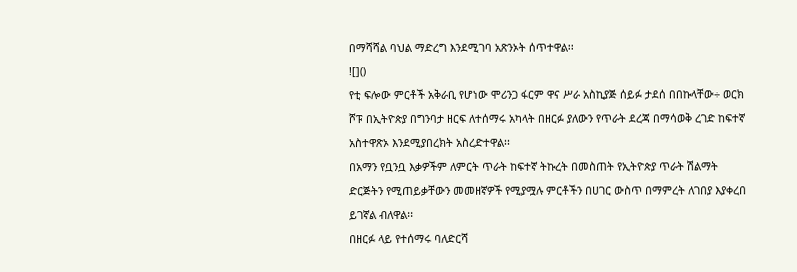በማሻሻል ባህል ማድረግ እንደሚገባ አጽንኦት ሰጥተዋል፡፡
![]()
የቲ ፍሎው ምርቶች አቅራቢ የሆነው ሞሪንጋ ፋርም ዋና ሥራ አስኪያጅ ሰይፉ ታደሰ በበኩላቸው÷ ወርክ ሾፑ በኢትዮጵያ በግንባታ ዘርፍ ለተሰማሩ አካላት በዘርፉ ያለውን የጥራት ደረጃ በማሳወቅ ረገድ ከፍተኛ አስተዋጽኦ እንደሚያበረክት አስረድተዋል፡፡
በአማን የቧንቧ እቃዎችም ለምርት ጥራት ከፍተኛ ትኩረት በመስጠት የኢትዮጵያ ጥራት ሽልማት ድርጅትን የሚጠይቃቸውን መመዘኛዎች የሚያሟሉ ምርቶችን በሀገር ውስጥ በማምረት ለገበያ እያቀረበ ይገኛል ብለዋል፡፡
በዘርፉ ላይ የተሰማሩ ባለድርሻ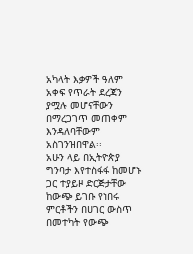አካላት እቃዎች ዓለም አቀፍ የጥራት ደረጃን ያሟሉ መሆናቸውን በማረጋገጥ መጠቀም እንዳለባቸውም አስገንዝበዋል፡፡
አሁን ላይ በኢትዮጵያ ግንባታ እየተስፋፋ ከመሆኑ ጋር ተያይዞ ድርጅታቸው ከውጭ ይገቡ የነበሩ ምርቶችን በሀገር ውስጥ በመተካት የውጭ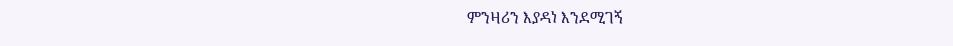ምንዛሪን እያዳነ እንደሚገኝ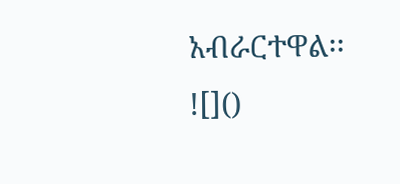አብራርተዋል፡፡
![]()